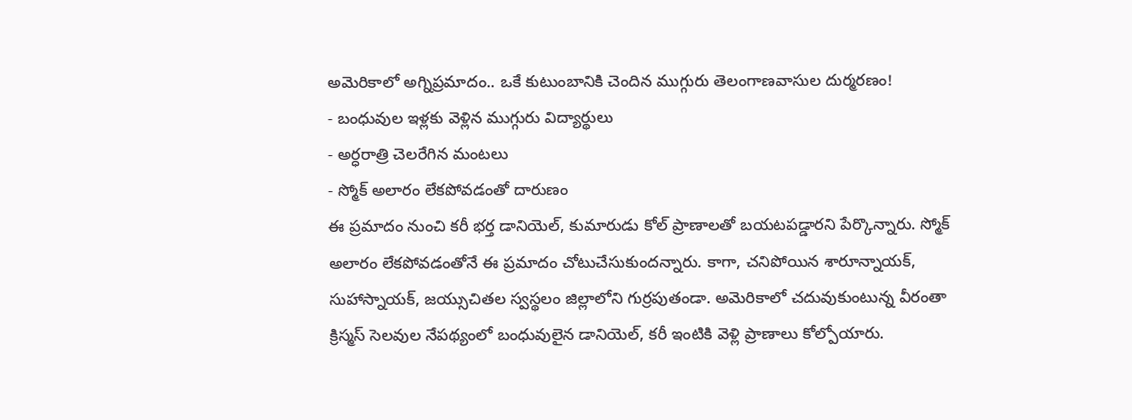అమెరికాలో అగ్నిప్రమాదం.. ఒకే కుటుంబానికి చెందిన ముగ్గురు తెలంగాణవాసుల దుర్మరణం!
- బంధువుల ఇళ్లకు వెళ్లిన ముగ్గురు విద్యార్థులు
- అర్ధరాత్రి చెలరేగిన మంటలు
- స్మోక్ అలారం లేకపోవడంతో దారుణం
ఈ ప్రమాదం నుంచి కరీ భర్త డానియెల్, కుమారుడు కోల్ ప్రాణాలతో బయటపడ్డారని పేర్కొన్నారు. స్మోక్ అలారం లేకపోవడంతోనే ఈ ప్రమాదం చోటుచేసుకుందన్నారు. కాగా, చనిపోయిన శారూన్నాయక్, సుహాస్నాయక్, జయ్సుచితల స్వస్థలం జిల్లాలోని గుర్రపుతండా. అమెరికాలో చదువుకుంటున్న వీరంతా క్రిస్మస్ సెలవుల నేపథ్యంలో బంధువులైన డానియెల్, కరీ ఇంటికి వెళ్లి ప్రాణాలు కోల్పోయారు.